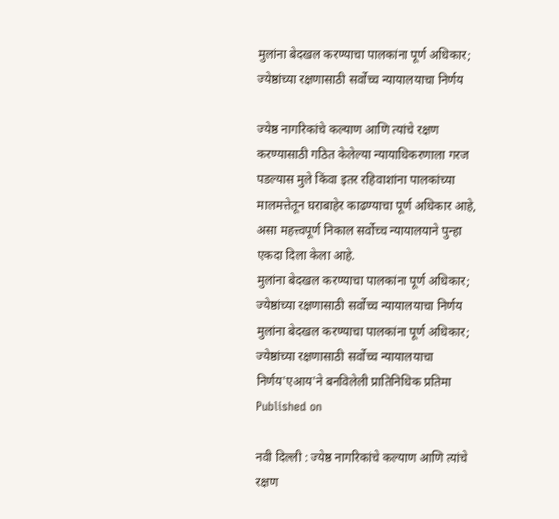मुलांना बेदखल करण्याचा पालकांना पूर्ण अधिकार; ज्येष्ठांच्या रक्षणासाठी सर्वोच्च न्यायालयाचा निर्णय

ज्येष्ठ नागरिकांचे कल्याण आणि त्यांचे रक्षण करण्यासाठी गठित केलेल्या न्यायाधिकरणाला गरज पडल्यास मुले किंवा इतर रहिवाशांना पालकांच्या मालमत्तेतून घराबाहेर काढण्याचा पूर्ण अधिकार आहे, असा महत्त्वपूर्ण निकाल सर्वोच्च न्यायालयाने पुन्हा एकदा दिला केला आहे.
मुलांना बेदखल करण्याचा पालकांना पूर्ण अधिकार; ज्येष्ठांच्या रक्षणासाठी सर्वोच्च न्यायालयाचा निर्णय
मुलांना बेदखल करण्याचा पालकांना पूर्ण अधिकार; ज्येष्ठांच्या रक्षणासाठी सर्वोच्च न्यायालयाचा निर्णय'एआय'ने बनविलेली प्रातिनिधिक प्रतिमा
Published on

नवी दिल्ली : ज्येष्ठ नागरिकांचे कल्याण आणि त्यांचे रक्षण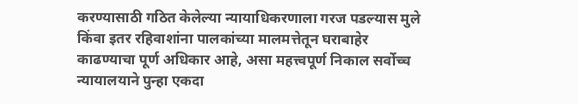करण्यासाठी गठित केलेल्या न्यायाधिकरणाला गरज पडल्यास मुले किंवा इतर रहिवाशांना पालकांच्या मालमत्तेतून घराबाहेर काढण्याचा पूर्ण अधिकार आहे, असा महत्त्वपूर्ण निकाल सर्वोच्च न्यायालयाने पुन्हा एकदा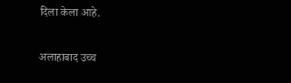दिला केला आहे.

अलाहाबाद उच्च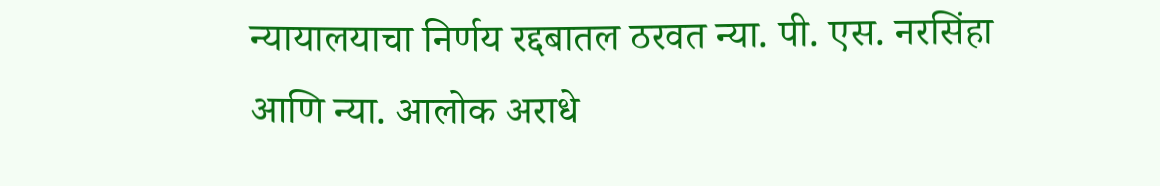न्यायालयाचा निर्णय रद्दबातल ठरवत न्या. पी. एस. नरसिंहा आणि न्या. आलोक अराधे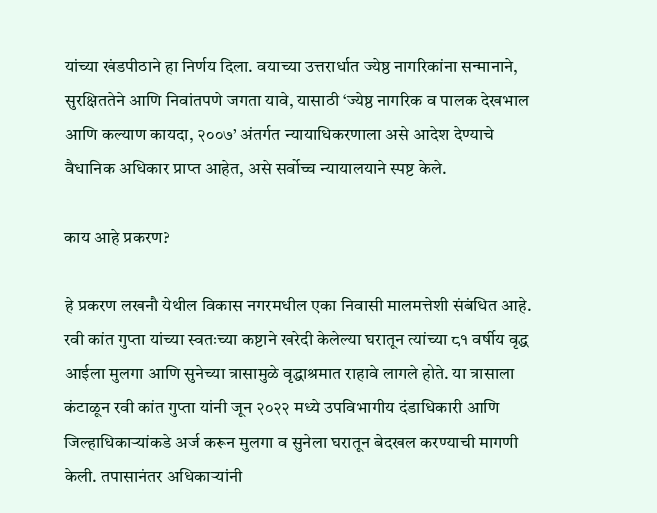यांच्या खंडपीठाने हा निर्णय दिला. वयाच्या उत्तरार्धात ज्येष्ठ नागरिकांना सन्मानाने, सुरक्षिततेने आणि निवांतपणे जगता यावे, यासाठी ‘ज्येष्ठ नागरिक व पालक देखभाल आणि कल्याण कायदा, २००७’ अंतर्गत न्यायाधिकरणाला असे आदेश देण्याचे वैधानिक अधिकार प्राप्त आहेत, असे सर्वोच्च न्यायालयाने स्पष्ट केले.

काय आहे प्रकरण?

हे प्रकरण लखनौ येथील विकास नगरमधील एका निवासी मालमत्तेशी संबंधित आहे. रवी कांत गुप्ता यांच्या स्वतःच्या कष्टाने खरेदी केलेल्या घरातून त्यांच्या ८१ वर्षीय वृद्ध आईला मुलगा आणि सुनेच्या त्रासामुळे वृद्धाश्रमात राहावे लागले होते. या त्रासाला कंटाळून रवी कांत गुप्ता यांनी जून २०२२ मध्ये उपविभागीय दंडाधिकारी आणि जिल्हाधिकाऱ्यांकडे अर्ज करून मुलगा व सुनेला घरातून बेदखल करण्याची मागणी केली. तपासानंतर अधिकाऱ्यांनी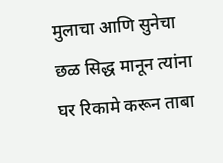मुलाचा आणि सुनेचा छळ सिद्ध मानून त्यांना घर रिकामे करून ताबा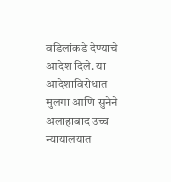वडिलांकडे देण्याचे आदेश दिले. या आदेशाविरोधात मुलगा आणि सुनेने अलाहाबाद उच्च न्यायालयात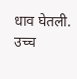धाव घेतली. उच्च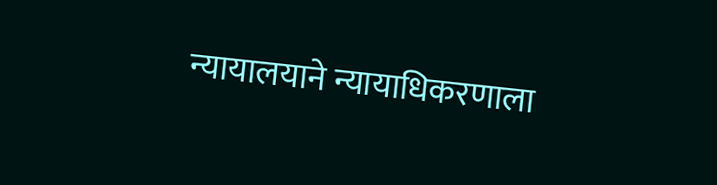न्यायालयाने न्यायाधिकरणाला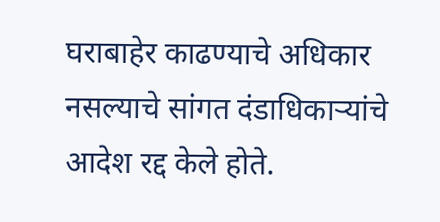घराबाहेर काढण्याचे अधिकार नसल्याचे सांगत दंडाधिकाऱ्यांचे आदेश रद्द केले होते.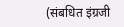(संबधित इंग्रजी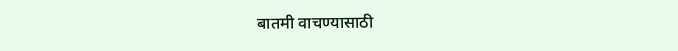बातमी वाचण्यासाठी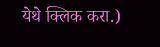येथे क्लिक करा.)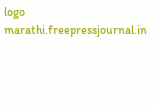logo
marathi.freepressjournal.in